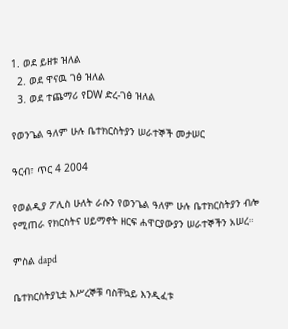1. ወደ ይዘቱ ዝለል
  2. ወደ ዋናዉ ገፅ ዝለል
  3. ወደ ተጨማሪ የDW ድረ-ገፅ ዝለል

የወንጌል ዓለም ሁሉ ቤተክርስትያን ሠራተኞች መታሠር

ዓርብ፣ ጥር 4 2004

የወልዲያ ፖሊስ ሁለት ራሱን የወንጌል ዓለም ሁሉ ቤተክርስትያን ብሎ የሚጠራ የክርስትና ሀይማኖት ዘርፍ ሐዋርያውያን ሠራተኞችን አሠረ።

ምስል dapd

ቤተክርስትያኒቷ እሥረኞቹ ባስቸኳይ እንዲፈቱ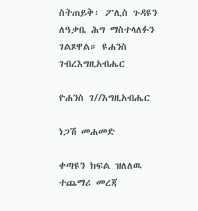ስትጠይቅ፡ ፖሊስ ጉዳዩን ለዓቃቤ ሕግ ማስተላለፉን ገልጾዋል። ዩሐንስ ገብረእግዚአብሔር

ዮሐንስ ገ//እግዚአብሔር

ነጋሽ መሐመድ

ቀጣዩን ክፍል ዝለለዉ ተጨማሪ መረጃ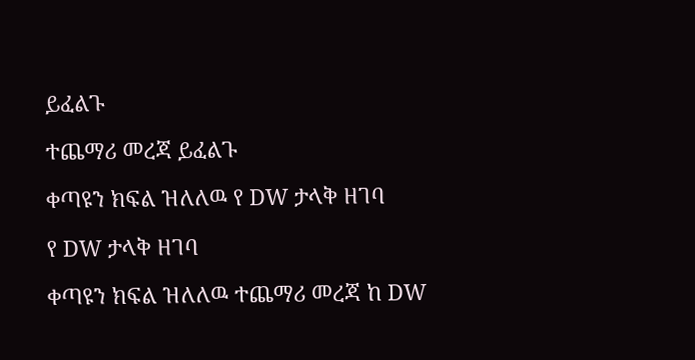ይፈልጉ

ተጨማሪ መረጃ ይፈልጉ

ቀጣዩን ክፍል ዝለለዉ የ DW ታላቅ ዘገባ

የ DW ታላቅ ዘገባ

ቀጣዩን ክፍል ዝለለዉ ተጨማሪ መረጃ ከ DW